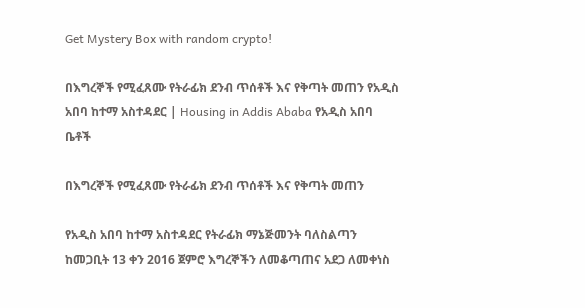Get Mystery Box with random crypto!

በእግረኞች የሚፈጸሙ የትራፊክ ደንብ ጥሰቶች እና የቅጣት መጠን የአዲስ አበባ ከተማ አስተዳደር | Housing in Addis Ababa የአዲስ አበባ ቤቶች

በእግረኞች የሚፈጸሙ የትራፊክ ደንብ ጥሰቶች እና የቅጣት መጠን

የአዲስ አበባ ከተማ አስተዳደር የትራፊክ ማኔጅመንት ባለስልጣን ከመጋቢት 13 ቀን 2016 ጀምሮ እግረኞችን ለመቆጣጠና አደጋ ለመቀነስ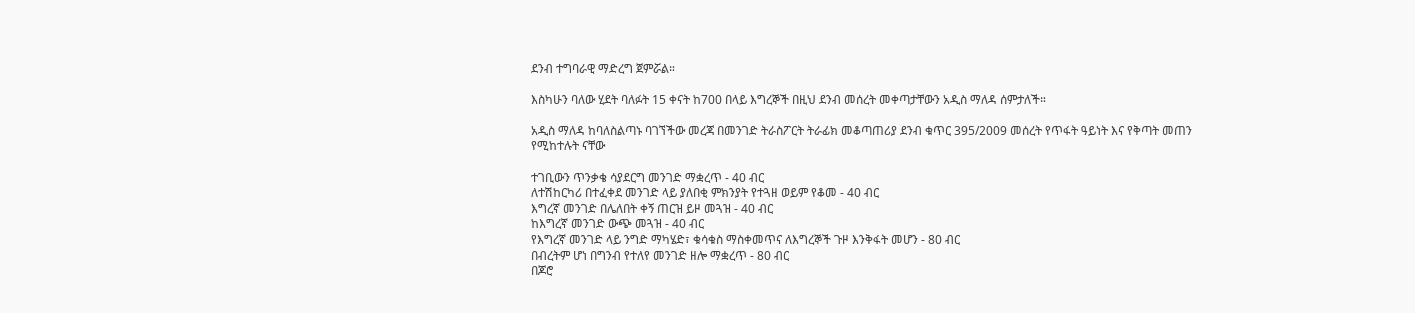ደንብ ተግባራዊ ማድረግ ጀምሯል።

እስካሁን ባለው ሂደት ባለፉት 15 ቀናት ከ700 በላይ እግረኞች በዚህ ደንብ መሰረት መቀጣታቸውን አዲስ ማለዳ ሰምታለች።

አዲስ ማለዳ ከባለስልጣኑ ባገኘችው መረጃ በመንገድ ትራስፖርት ትራፊክ መቆጣጠሪያ ደንብ ቁጥር 395/2009 መሰረት የጥፋት ዓይነት እና የቅጣት መጠን የሚከተሉት ናቸው

ተገቢውን ጥንቃቄ ሳያደርግ መንገድ ማቋረጥ - 40 ብር
ለተሽከርካሪ በተፈቀደ መንገድ ላይ ያለበቂ ምክንያት የተጓዘ ወይም የቆመ - 40 ብር
እግረኛ መንገድ በሌለበት ቀኝ ጠርዝ ይዞ መጓዝ - 40 ብር
ከእግረኛ መንገድ ውጭ መጓዝ - 40 ብር
የእግረኛ መንገድ ላይ ንግድ ማካሄድ፣ ቁሳቁስ ማስቀመጥና ለእግረኞች ጉዞ እንቅፋት መሆን - 80 ብር
በብረትም ሆነ በግንብ የተለየ መንገድ ዘሎ ማቋረጥ - 80 ብር
በጆሮ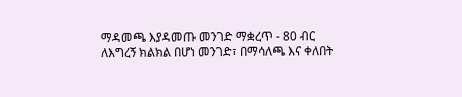ማዳመጫ እያዳመጡ መንገድ ማቋረጥ - 80 ብር
ለእግረኝ ክልክል በሆነ መንገድ፣ በማሳለጫ እና ቀለበት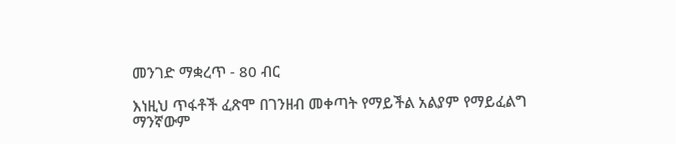መንገድ ማቋረጥ - 80 ብር

እነዚህ ጥፋቶች ፈጽሞ በገንዘብ መቀጣት የማይችል አልያም የማይፈልግ ማንኛውም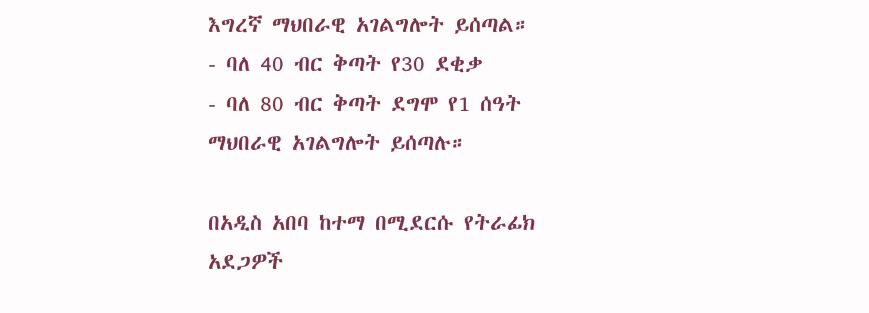እግረኛ ማህበራዊ አገልግሎት ይሰጣል።
- ባለ 40 ብር ቅጣት የ30 ደቂቃ
- ባለ 80 ብር ቅጣት ደግሞ የ1 ሰዓት ማህበራዊ አገልግሎት ይሰጣሉ።

በአዲስ አበባ ከተማ በሚደርሱ የትራፊክ አደጋዎች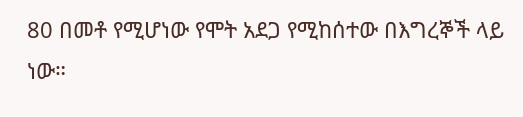80 በመቶ የሚሆነው የሞት አደጋ የሚከሰተው በእግረኞች ላይ ነው።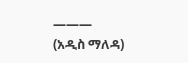———
(አዲስ ማለዳ)